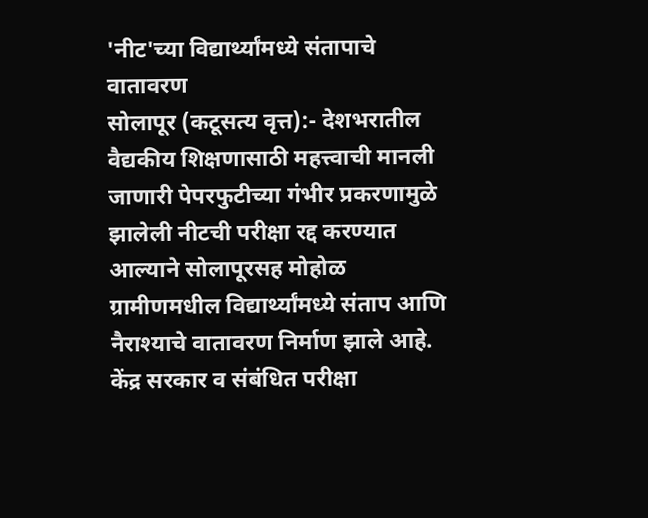'नीट'च्या विद्यार्थ्यांमध्ये संतापाचे वातावरण
सोलापूर (कटूसत्य वृत्त):- देशभरातील वैद्यकीय शिक्षणासाठी महत्त्वाची मानली जाणारी पेपरफुटीच्या गंभीर प्रकरणामुळे झालेली नीटची परीक्षा रद्द करण्यात आल्याने सोलापूरसह मोहोळ ग्रामीणमधील विद्यार्थ्यांमध्ये संताप आणि नैराश्याचे वातावरण निर्माण झाले आहे.
केंद्र सरकार व संबंधित परीक्षा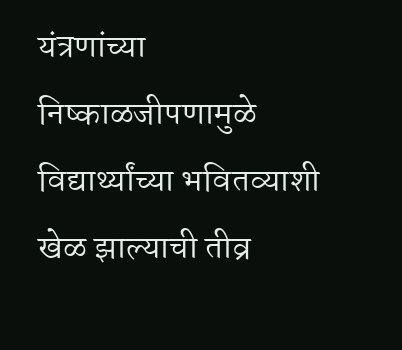यंत्रणांच्या निष्काळजीपणामुळे विद्यार्थ्यांच्या भवितव्याशी खेळ झाल्याची तीव्र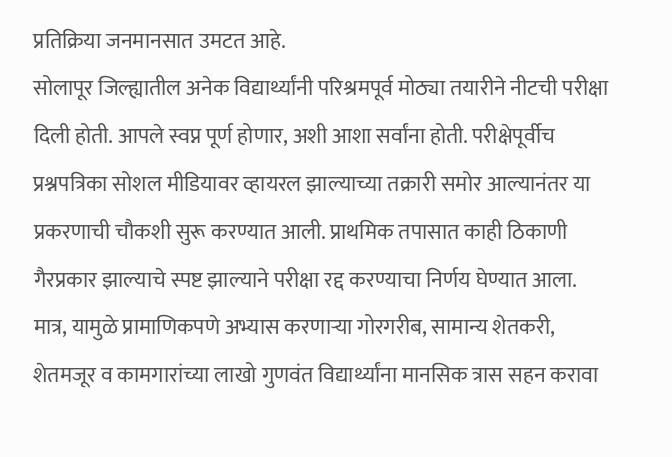प्रतिक्रिया जनमानसात उमटत आहे.
सोलापूर जिल्ह्यातील अनेक विद्यार्थ्यांनी परिश्रमपूर्व मोठ्या तयारीने नीटची परीक्षा दिली होती. आपले स्वप्न पूर्ण होणार, अशी आशा सर्वांना होती. परीक्षेपूर्वीच प्रश्नपत्रिका सोशल मीडियावर व्हायरल झाल्याच्या तक्रारी समोर आल्यानंतर या प्रकरणाची चौकशी सुरू करण्यात आली. प्राथमिक तपासात काही ठिकाणी गैरप्रकार झाल्याचे स्पष्ट झाल्याने परीक्षा रद्द करण्याचा निर्णय घेण्यात आला. मात्र, यामुळे प्रामाणिकपणे अभ्यास करणाऱ्या गोरगरीब, सामान्य शेतकरी, शेतमजूर व कामगारांच्या लाखो गुणवंत विद्यार्थ्यांना मानसिक त्रास सहन करावा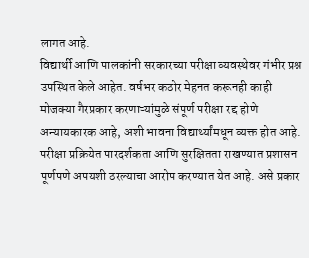लागत आहे.
विद्यार्थी आणि पालकांनी सरकारच्या परीक्षा व्यवस्थेवर गंभीर प्रश्न उपस्थित केले आहेत. वर्षभर कठोर मेहनत करूनही काही मोजक्या गैरप्रकार करणाऱ्यांमुळे संपूर्ण परीक्षा रद्द होणे अन्यायकारक आहे, अशी भावना विद्यार्थ्यांमधून व्यक्त होत आहे.
परीक्षा प्रक्रियेत पारदर्शकता आणि सुरक्षितता राखण्यात प्रशासन पूर्णपणे अपयशी ठरल्याचा आरोप करण्यात येत आहे. असे प्रकार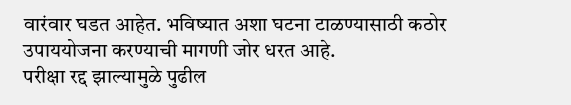वारंवार घडत आहेत. भविष्यात अशा घटना टाळण्यासाठी कठोर उपाययोजना करण्याची मागणी जोर धरत आहे.
परीक्षा रद्द झाल्यामुळे पुढील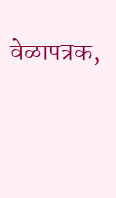वेळापत्रक,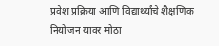प्रवेश प्रक्रिया आणि विद्यार्थ्यांचे शैक्षणिक नियोजन यावर मोठा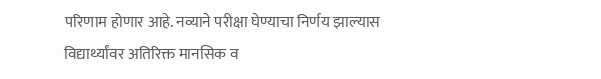परिणाम होणार आहे. नव्याने परीक्षा घेण्याचा निर्णय झाल्यास विद्यार्थ्यांवर अतिरिक्त मानसिक व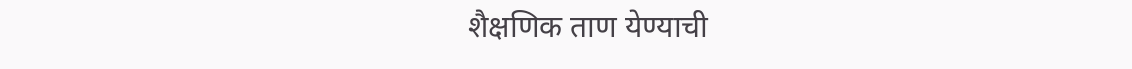शैक्षणिक ताण येण्याची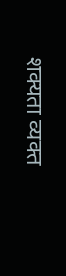शक्यता व्यक्त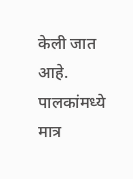केली जात आहे. पालकांमध्ये मात्र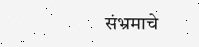संभ्रमाचे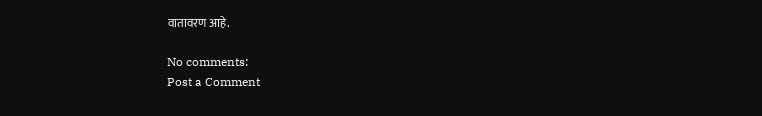वातावरण आहे.

No comments:
Post a Comment